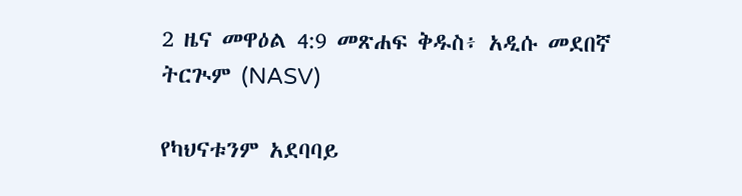2 ዜና መዋዕል 4:9 መጽሐፍ ቅዱስ፥ አዲሱ መደበኛ ትርጒም (NASV)

የካህናቱንም አደባባይ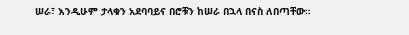ሠራ፣ እንዲሁም ታላቁን አደባባይና በሮቹን ከሠራ በኋላ በናስ ለበጣቸው።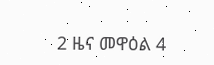2 ዜና መዋዕል 4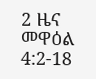2 ዜና መዋዕል 4:2-18